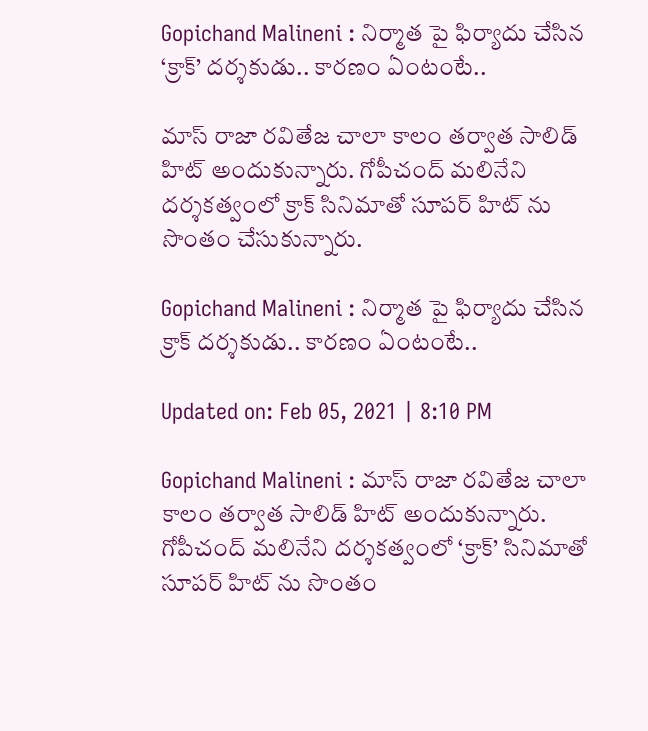Gopichand Malineni : నిర్మాత పై ఫిర్యాదు చేసిన ‘క్రాక్’ దర్శకుడు.. కారణం ఏంటంటే..

మాస్ రాజా రవితేజ చాలా కాలం తర్వాత సాలిడ్ హిట్ అందుకున్నారు. గోపీచంద్ మలినేని దర్శకత్వంలో క్రాక్ సినిమాతో సూపర్ హిట్ ను సొంతం చేసుకున్నారు.

Gopichand Malineni : నిర్మాత పై ఫిర్యాదు చేసిన క్రాక్ దర్శకుడు.. కారణం ఏంటంటే..

Updated on: Feb 05, 2021 | 8:10 PM

Gopichand Malineni : మాస్ రాజా రవితేజ చాలా కాలం తర్వాత సాలిడ్ హిట్ అందుకున్నారు. గోపీచంద్ మలినేని దర్శకత్వంలో ‘క్రాక్’ సినిమాతో సూపర్ హిట్ ను సొంతం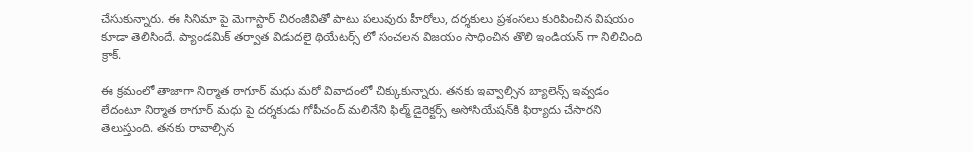చేసుకున్నారు. ఈ సినిమా పై మెగాస్టార్ చిరంజీవితో పాటు పలువురు హీరోలు, దర్శకులు ప్రశంసలు కురిపించిన విషయం కూడా తెలిసిందే. ప్యాండమిక్ తర్వాత విడుదలై థియేటర్స్ లో సంచలన విజయం సాధించిన తొలి ఇండియన్ గా నిలిచింది క్రాక్.

ఈ క్రమంలో తాజాగా నిర్మాత ఠాగూర్ మధు మరో వివాదంలో చిక్కుకున్నారు. తనకు ఇవ్వాల్సిన బ్యాలెన్స్ ఇవ్వడం లేదంటూ నిర్మాత ఠాగూర్ మధు పై దర్శకుడు గోపీచంద్ మలినేని ఫిల్మ్ డైరెక్టర్స్ అసోసియేషన్‌కి ఫిర్యాదు చేసారని తెలుస్తుంది. తనకు రావాల్సిన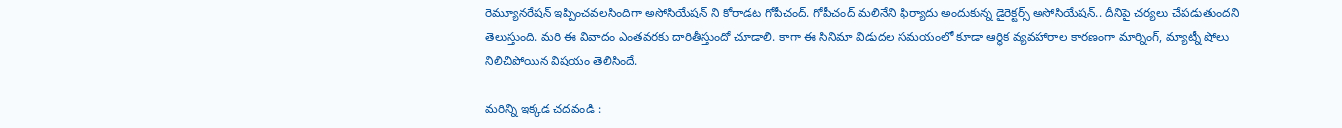రెమ్యూనరేషన్ ఇప్పించవలసిందిగా అసోసియేషన్‌ ని కోరాడట గోపీచంద్. గోపీచంద్ మలినేని ఫిర్యాదు అందుకున్న డైరెక్టర్స్ అసోసియేషన్.. దీనిపై చర్యలు చేపడుతుందని తెలుస్తుంది. మరి ఈ వివాదం ఎంతవరకు దారితీస్తుందో చూడాలి. కాగా ఈ సినిమా విడుదల సమయంలో కూడా ఆర్థిక వ్యవహారాల కారణంగా మార్నింగ్, మ్యాట్నీ షోలు నిలిచిపోయిన విషయం తెలిసిందే.

మరిన్ని ఇక్కడ చదవండి :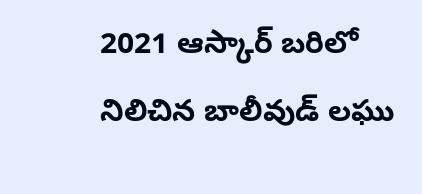2021 ఆస్కార్ బరిలో నిలిచిన బాలీవుడ్ లఘు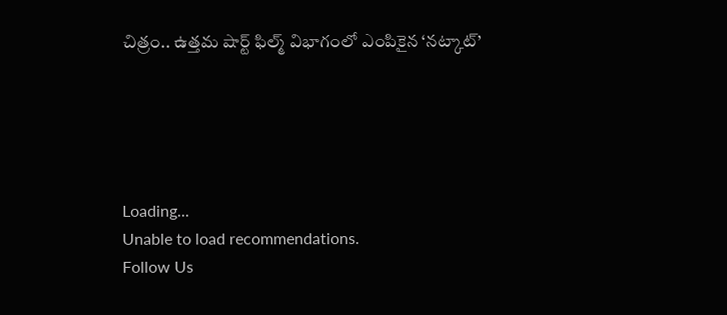చిత్రం.. ఉత్తమ షార్ట్ ఫిల్మ్ విభాగంలో ఎంపికైన ‘నట్కాట్’





Loading...
Unable to load recommendations.
Follow Us